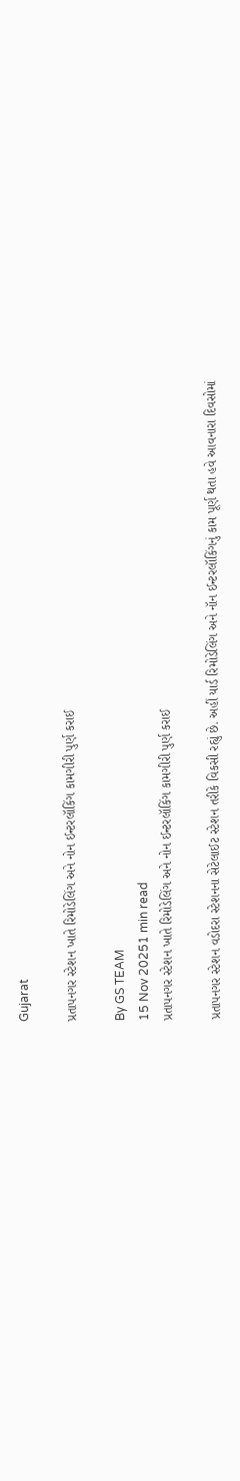Gujarat

પ્રતાપનગર સ્ટેશન ખાતે રિમોડેલિંગ અને નોન ઈન્ટરલૉકિંગ કામગીરી પુર્ણ કરાઈ

By GS TEAM
15 Nov 20251 min read
પ્રતાપનગર સ્ટેશન ખાતે રિમોડેલિંગ અને નોન ઈન્ટરલૉકિંગ કામગીરી પુર્ણ કરાઈ

પ્રતાપનગર સ્ટેશન વડોદરા સ્ટેશનના સેટેલાઈટ સ્ટેશન તરીકે વિકસી રહ્યું છે. અહીં યાર્ડ રિમોડેલિંગ અને નૉન ઈન્ટરલૉકિંગનું કામ પૂર્ણ થતા હવે આવનારા દિવસોમાં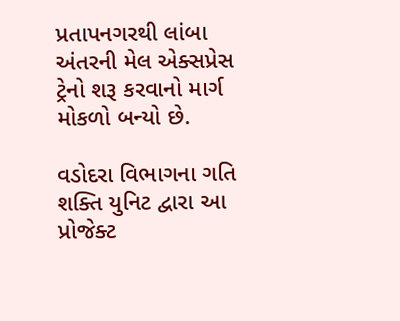પ્રતાપનગરથી લાંબા અંતરની મેલ એક્સપ્રેસ ટ્રેનો શરૂ કરવાનો માર્ગ મોકળો બન્યો છે.

વડોદરા વિભાગના ગતિ શક્તિ યુનિટ દ્વારા આ પ્રોજેક્ટ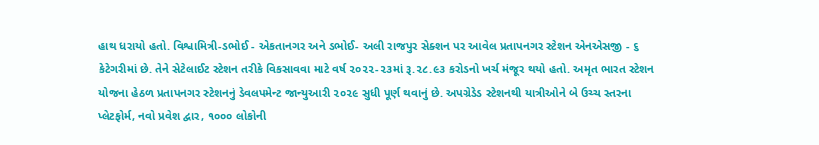હાથ ધરાયો હતો. વિશ્વામિત્રી-ડભોઈ - એકતાનગર અને ડભોઈ- અલી રાજપુર સેક્શન પર આવેલ પ્રતાપનગર સ્ટેશન એનએસજી - ૬ કેટેગરીમાં છે. તેને સેટેલાઈટ સ્ટેશન તરીકે વિકસાવવા માટે વર્ષ ૨૦૨૨-૨૩માં રૂ.૨૮.૯૩ કરોડનો ખર્ચ મંજૂર થયો હતો. અમૃત ભારત સ્ટેશન યોજના હેઠળ પ્રતાપનગર સ્ટેશનનું ડેવલપમેન્ટ જાન્યુઆરી ૨૦૨૯ સુધી પૂર્ણ થવાનું છે. અપગ્રેડેડ સ્ટેશનથી યાત્રીઓને બે ઉચ્ચ સ્તરના પ્લેટફોર્મ, નવો પ્રવેશ દ્વાર, ૧૦૦૦ લોકોની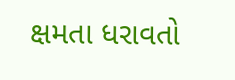ક્ષમતા ધરાવતો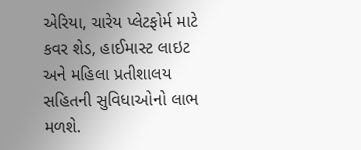એરિયા, ચારેય પ્લેટફોર્મ માટે કવર શેડ, હાઈમાસ્ટ લાઇટ અને મહિલા પ્રતીશાલય સહિતની સુવિધાઓનો લાભ મળશે.